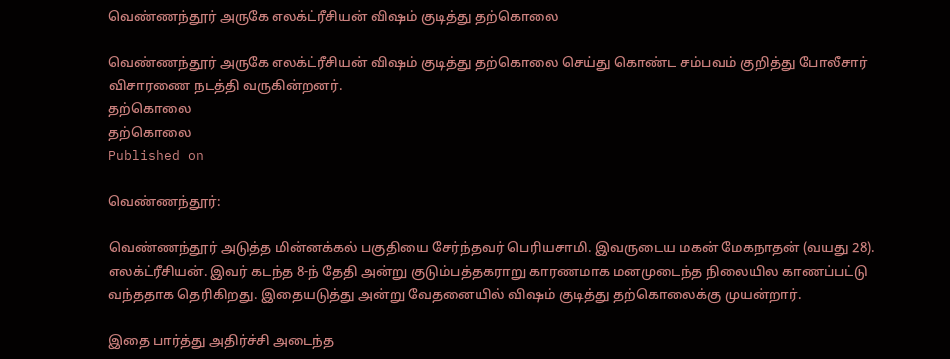வெண்ணந்தூர் அருகே எலக்ட்ரீசியன் விஷம் குடித்து தற்கொலை

வெண்ணந்தூர் அருகே எலக்ட்ரீசியன் விஷம் குடித்து தற்கொலை செய்து கொண்ட சம்பவம் குறித்து போலீசார் விசாரணை நடத்தி வருகின்றனர்.
தற்கொலை
தற்கொலை
Published on

வெண்ணந்தூர்:

வெண்ணந்தூர் அடுத்த மின்னக்கல் பகுதியை சேர்ந்தவர் பெரியசாமி. இவருடைய மகன் மேகநாதன் (வயது 28). எலக்ட்ரீசியன். இவர் கடந்த 8-ந் தேதி அன்று குடும்பத்தகராறு காரணமாக மனமுடைந்த நிலையில காணப்பட்டு வந்ததாக தெரிகிறது. இதையடுத்து அன்று வேதனையில் விஷம் குடித்து தற்கொலைக்கு முயன்றார்.

இதை பார்த்து அதிர்ச்சி அடைந்த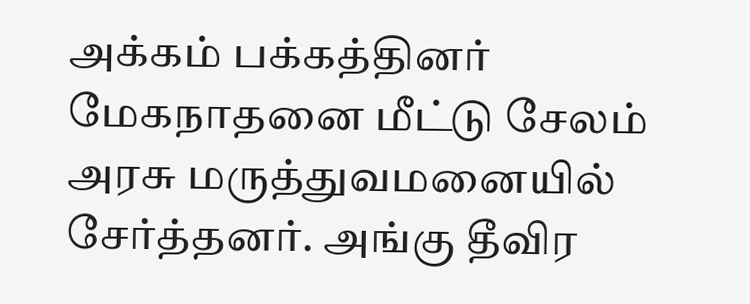அக்கம் பக்கத்தினர் மேகநாதனை மீட்டு சேலம் அரசு மருத்துவமனையில் சேர்த்தனர். அங்கு தீவிர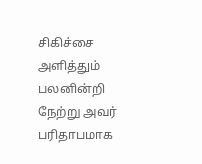சிகிச்சை அளித்தும் பலனின்றி நேற்று அவர் பரிதாபமாக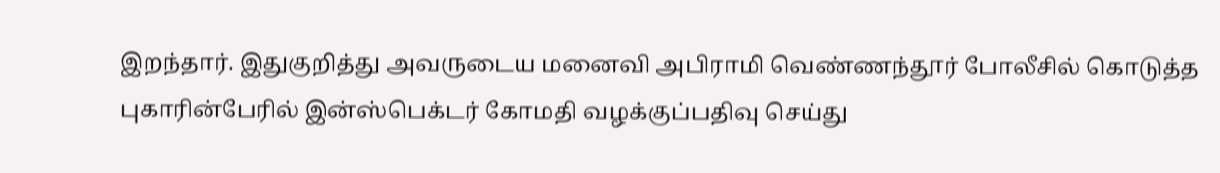இறந்தார். இதுகுறித்து அவருடைய மனைவி அபிராமி வெண்ணந்தூர் போலீசில் கொடுத்த புகாரின்பேரில் இன்ஸ்பெக்டர் கோமதி வழக்குப்பதிவு செய்து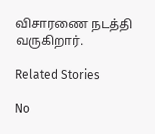விசாரணை நடத்தி வருகிறார்.

Related Stories

No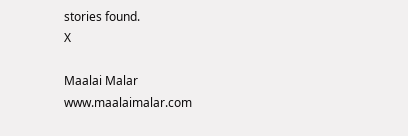stories found.
X

Maalai Malar
www.maalaimalar.com